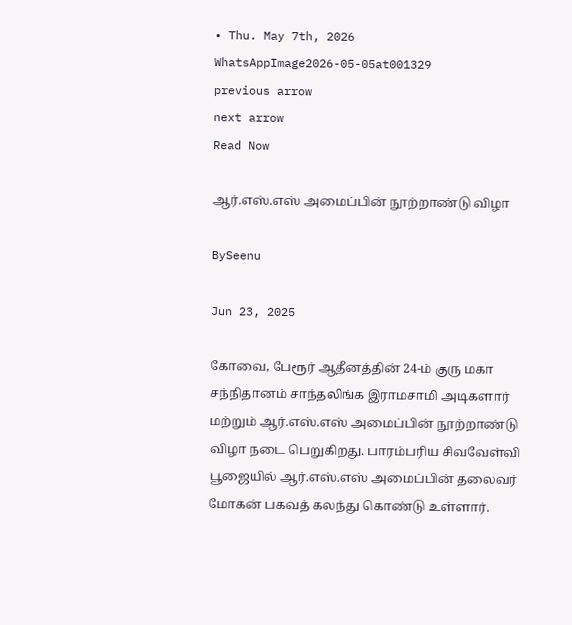• Thu. May 7th, 2026
WhatsAppImage2026-05-05at001329
previous arrow
next arrow
Read Now

ஆர்.எஸ்.எஸ் அமைப்பின் நூற்றாண்டு விழா

BySeenu

Jun 23, 2025

கோவை, பேரூர் ஆதீனத்தின் 24-ம் குரு மகா சந்நிதானம் சாந்தலிங்க இராமசாமி அடிகளார் மற்றும் ஆர்.எஸ்.எஸ் அமைப்பின் நூற்றாண்டு விழா நடை பெறுகிறது. பாரம்பரிய சிவவேள்வி பூஜையில் ஆர்.எஸ்.எஸ் அமைப்பின் தலைவர் மோகன் பகவத் கலந்து கொண்டு உள்ளார்.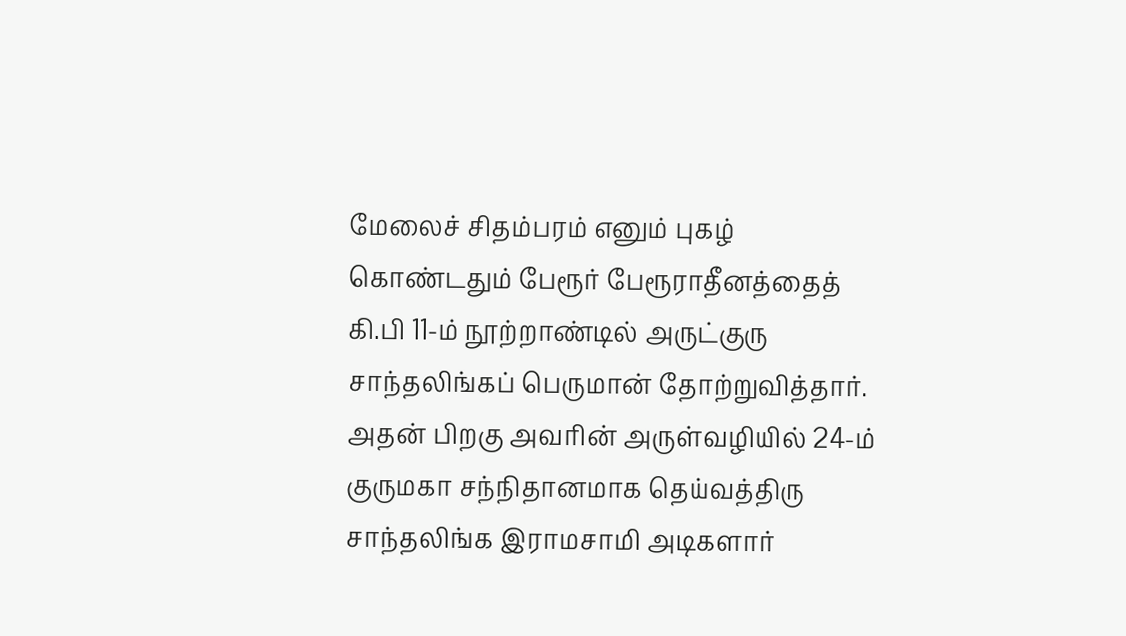மேலைச் சிதம்பரம் எனும் புகழ் கொண்டதும் பேரூர் பேரூராதீனத்தைத் கி.பி 11-ம் நூற்றாண்டில் அருட்குரு சாந்தலிங்கப் பெருமான் தோற்றுவித்தார். அதன் பிறகு அவரின் அருள்வழியில் 24-ம் குருமகா சந்நிதானமாக தெய்வத்திரு சாந்தலிங்க இராமசாமி அடிகளார்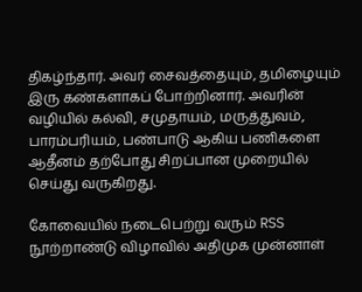திகழ்ந்தார். அவர் சைவத்தையும், தமிழையும் இரு கண்களாகப் போற்றினார். அவரின் வழியில் கல்வி, சமுதாயம், மருத்துவம், பாரம்பரியம், பண்பாடு ஆகிய பணிகளை ஆதீனம் தற்போது சிறப்பான முறையில் செய்து வருகிறது.

கோவையில் நடைபெற்று வரும் RSS நூற்றாண்டு விழாவில் அதிமுக முன்னாள்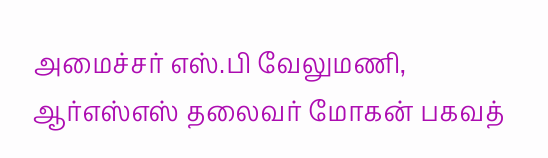அமைச்சர் எஸ்.பி வேலுமணி, ஆர்எஸ்எஸ் தலைவர் மோகன் பகவத்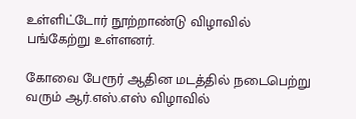உள்ளிட்டோர் நூற்றாண்டு விழாவில் பங்கேற்று உள்ளனர்.

கோவை பேரூர் ஆதின மடத்தில் நடைபெற்று வரும் ஆர்.எஸ்.எஸ் விழாவில்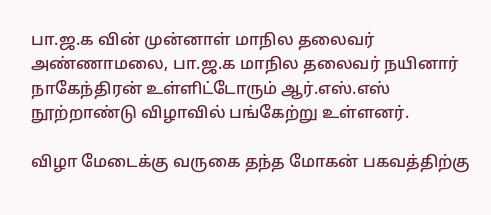பா.ஜ.க வின் முன்னாள் மாநில தலைவர் அண்ணாமலை, பா.ஜ.க மாநில தலைவர் நயினார் நாகேந்திரன் உள்ளிட்டோரும் ஆர்.எஸ்.எஸ் நூற்றாண்டு விழாவில் பங்கேற்று உள்ளனர்.

விழா மேடைக்கு வருகை தந்த மோகன் பகவத்திற்கு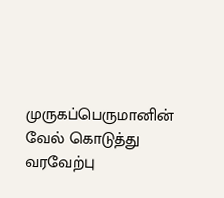முருகப்பெருமானின் வேல் கொடுத்து வரவேற்பு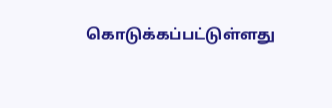கொடுக்கப்பட்டுள்ளது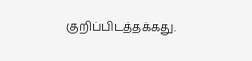குறிப்பிடத்தக்கது.